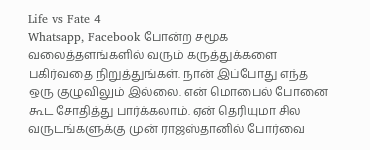Life vs Fate 4
Whatsapp, Facebook போன்ற சமூக வலைத்தளங்களில் வரும் கருத்துக்களை பகிர்வதை நிறுத்துங்கள். நான் இப்போது எந்த ஒரு குழுவிலும் இல்லை. என் மொபைல் போனை கூட சோதித்து பார்க்கலாம். ஏன் தெரியுமா சில வருடங்களுக்கு முன் ராஜஸ்தானில் போர்வை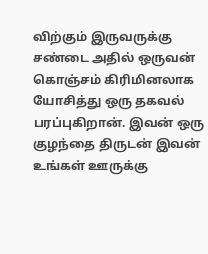விற்கும் இருவருக்கு சண்டை அதில் ஒருவன் கொஞ்சம் கிரிமினலாக யோசித்து ஒரு தகவல் பரப்புகிறான். இவன் ஒரு குழந்தை திருடன் இவன் உங்கள் ஊருக்கு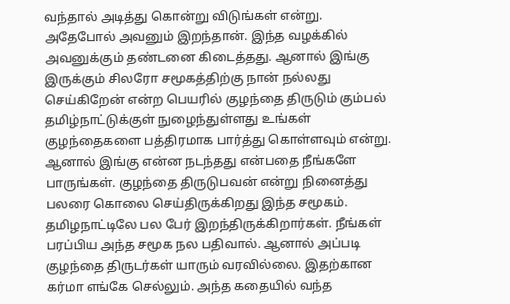வந்தால் அடித்து கொன்று விடுங்கள் என்று. அதேபோல் அவனும் இறந்தான். இந்த வழக்கில் அவனுக்கும் தண்டனை கிடைத்தது. ஆனால் இங்கு இருக்கும் சிலரோ சமூகத்திற்கு நான் நல்லது செய்கிறேன் என்ற பெயரில் குழந்தை திருடும் கும்பல் தமிழ்நாட்டுக்குள் நுழைந்துள்ளது உங்கள் குழந்தைகளை பத்திரமாக பார்த்து கொள்ளவும் என்று. ஆனால் இங்கு என்ன நடந்தது என்பதை நீங்களே பாருங்கள். குழந்தை திருடுபவன் என்று நினைத்து பலரை கொலை செய்திருக்கிறது இந்த சமூகம். தமிழநாட்டிலே பல பேர் இறந்திருக்கிறார்கள். நீங்கள் பரப்பிய அந்த சமூக நல பதிவால். ஆனால் அப்படி குழந்தை திருடர்கள் யாரும் வரவில்லை. இதற்கான கர்மா எங்கே செல்லும். அந்த கதையில் வந்த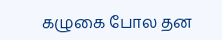கழுகை போல தன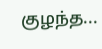குழந்த...